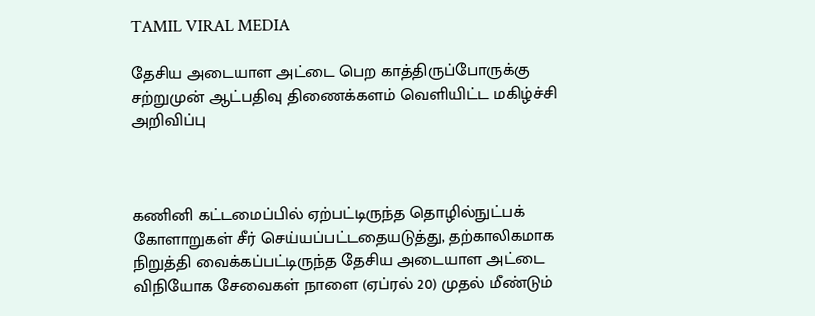TAMIL VIRAL MEDIA

தேசிய அடையாள அட்டை பெற காத்திருப்போருக்கு சற்றுமுன் ஆட்பதிவு திணைக்களம் வெளியிட்ட மகிழ்ச்சி அறிவிப்பு



கணினி கட்டமைப்பில் ஏற்பட்டிருந்த தொழில்நுட்பக் கோளாறுகள் சீர் செய்யப்பட்டதையடுத்து, தற்காலிகமாக நிறுத்தி வைக்கப்பட்டிருந்த தேசிய அடையாள அட்டை விநியோக சேவைகள் நாளை (ஏப்ரல் 20) முதல் மீண்டும்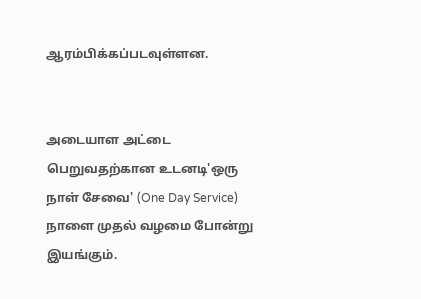ஆரம்பிக்கப்படவுள்ளன.


அடையாள அட்டை பெறுவதற்கான உடனடி'ஒரு நாள் சேவை' (One Day Service) நாளை முதல் வழமை போன்று இயங்கும்.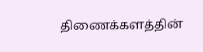திணைக்களத்தின்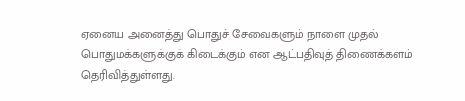ஏனைய அனைத்து பொதுச் சேவைகளும் நாளை முதல் பொதுமக்களுக்குக் கிடைக்கும் என ஆட்பதிவுத் திணைக்களம் தெரிவித்துள்ளது.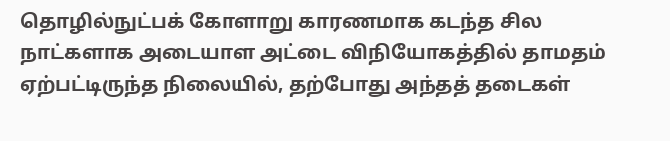தொழில்நுட்பக் கோளாறு காரணமாக கடந்த சில நாட்களாக அடையாள அட்டை விநியோகத்தில் தாமதம் ஏற்பட்டிருந்த நிலையில், தற்போது அந்தத் தடைகள்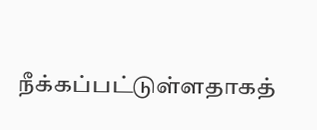நீக்கப்பட்டுள்ளதாகத்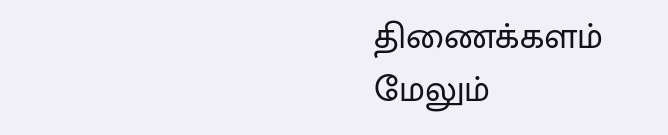திணைக்களம் மேலும்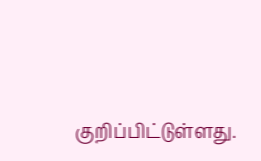குறிப்பிட்டுள்ளது.